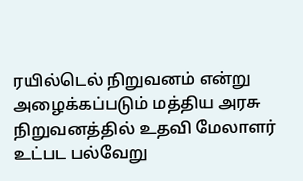ரயில்டெல் நிறுவனம் என்று அழைக்கப்படும் மத்திய அரசு நிறுவனத்தில் உதவி மேலாளர் உட்பட பல்வேறு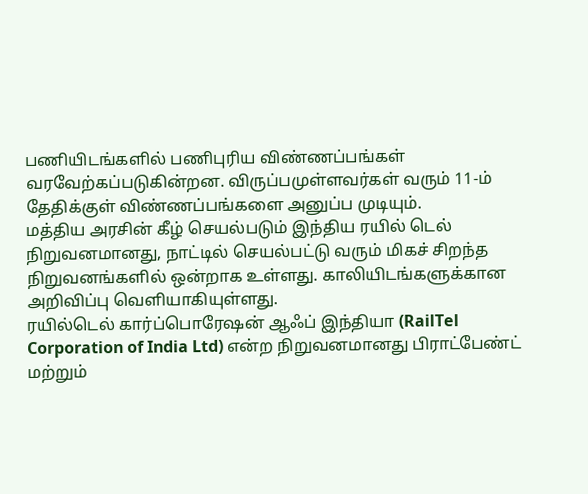பணியிடங்களில் பணிபுரிய விண்ணப்பங்கள் வரவேற்கப்படுகின்றன. விருப்பமுள்ளவர்கள் வரும் 11-ம் தேதிக்குள் விண்ணப்பங்களை அனுப்ப முடியும்.
மத்திய அரசின் கீழ் செயல்படும் இந்திய ரயில் டெல் நிறுவனமானது, நாட்டில் செயல்பட்டு வரும் மிகச் சிறந்த நிறுவனங்களில் ஒன்றாக உள்ளது. காலியிடங்களுக்கான அறிவிப்பு வெளியாகியுள்ளது.
ரயில்டெல் கார்ப்பொரேஷன் ஆஃப் இந்தியா (RailTel Corporation of India Ltd) என்ற நிறுவனமானது பிராட்பேண்ட் மற்றும்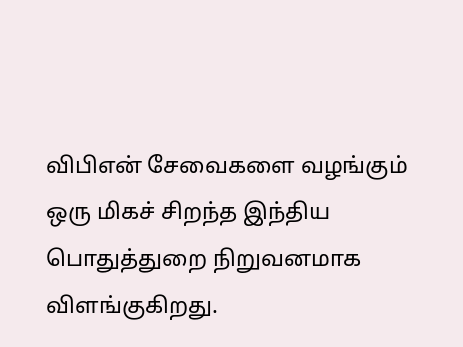விபிஎன் சேவைகளை வழங்கும் ஒரு மிகச் சிறந்த இந்திய பொதுத்துறை நிறுவனமாக விளங்குகிறது.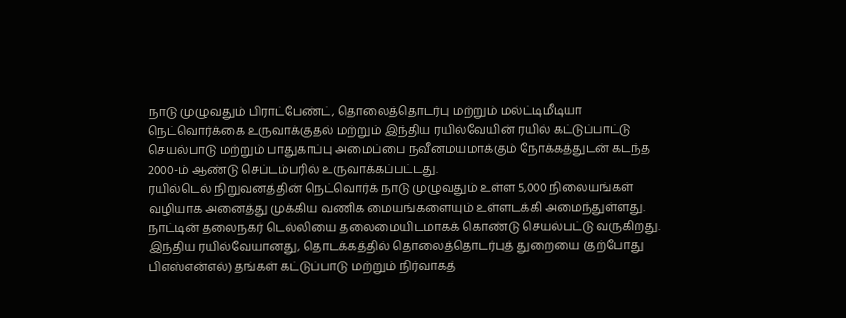நாடு முழுவதும் பிராட்பேண்ட், தொலைத்தொடர்பு மற்றும் மல்ட்டிமீடியா நெட்வொர்க்கை உருவாக்குதல் மற்றும் இந்திய ரயில்வேயின் ரயில் கட்டுப்பாட்டு செயல்பாடு மற்றும் பாதுகாப்பு அமைப்பை நவீனமயமாக்கும் நோக்கத்துடன் கடந்த 2000-ம் ஆண்டு செப்டம்பரில் உருவாக்கப்பட்டது.
ரயில்டெல் நிறுவனத்தின் நெட்வொர்க் நாடு முழுவதும் உள்ள 5,000 நிலையங்கள் வழியாக அனைத்து முக்கிய வணிக மையங்களையும் உள்ளடக்கி அமைந்துள்ளது.
நாட்டின் தலைநகர் டெல்லியை தலைமையிடமாகக் கொண்டு செயல்பட்டு வருகிறது.
இந்திய ரயில்வேயானது, தொடக்கத்தில் தொலைத்தொடர்புத் துறையை (தற்போது பிஎஸ்என்எல்) தங்கள் கட்டுப்பாடு மற்றும் நிர்வாகத்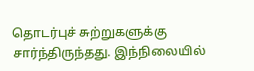தொடர்புச் சுற்றுகளுக்கு சார்ந்திருந்தது. இந்நிலையில்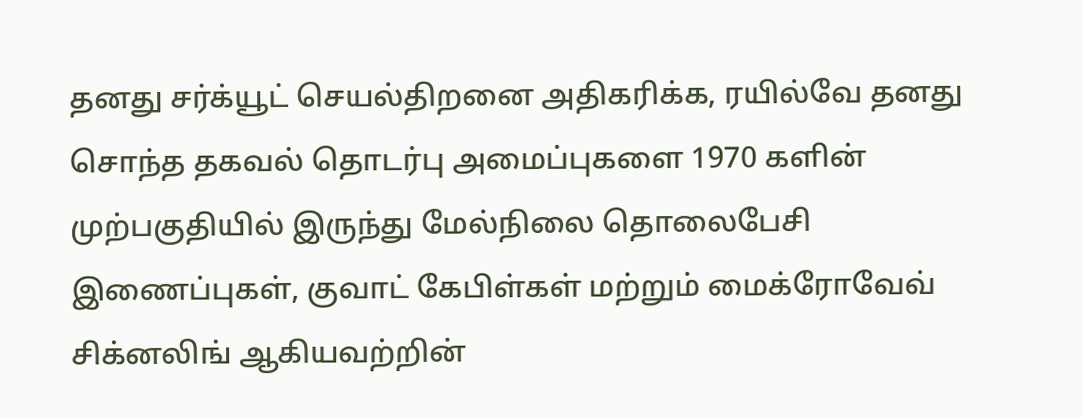தனது சர்க்யூட் செயல்திறனை அதிகரிக்க, ரயில்வே தனது சொந்த தகவல் தொடர்பு அமைப்புகளை 1970 களின் முற்பகுதியில் இருந்து மேல்நிலை தொலைபேசி இணைப்புகள், குவாட் கேபிள்கள் மற்றும் மைக்ரோவேவ் சிக்னலிங் ஆகியவற்றின்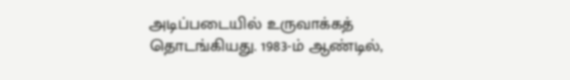அடிப்படையில் உருவாக்கத் தொடங்கியது. 1983-ம் ஆண்டில்,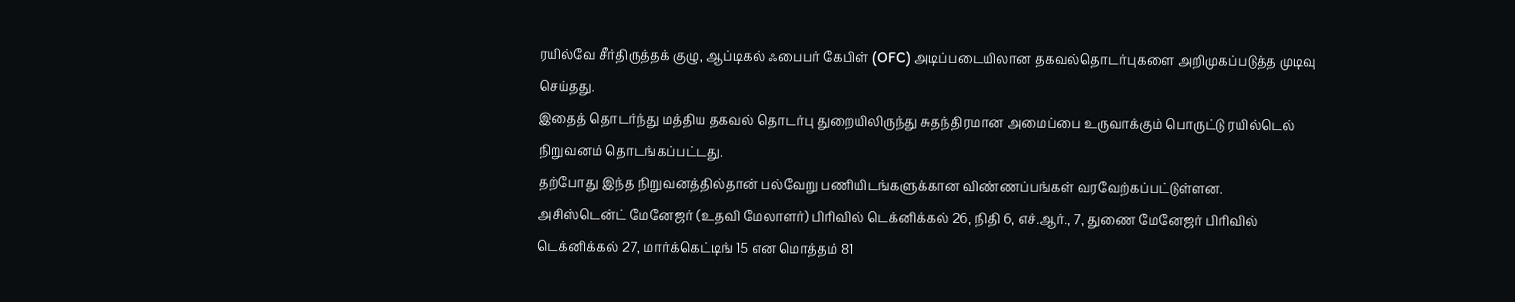ரயில்வே சீர்திருத்தக் குழு, ஆப்டிகல் ஃபைபர் கேபிள் (OFC) அடிப்படையிலான தகவல்தொடர்புகளை அறிமுகப்படுத்த முடிவு செய்தது.
இதைத் தொடர்ந்து மத்திய தகவல் தொடர்பு துறையிலிருந்து சுதந்திரமான அமைப்பை உருவாக்கும் பொருட்டு ரயில்டெல் நிறுவனம் தொடங்கப்பட்டது.
தற்போது இந்த நிறுவனத்தில்தான் பல்வேறு பணியிடங்களுக்கான விண்ணப்பங்கள் வரவேற்கப்பட்டுள்ளன.
அசிஸ்டென்ட் மேனேஜர் (உதவி மேலாளர்) பிரிவில் டெக்னிக்கல் 26, நிதி 6, எச்.ஆர்., 7, துணை மேனேஜர் பிரிவில் டெக்னிக்கல் 27, மார்க்கெட்டிங் 15 என மொத்தம் 81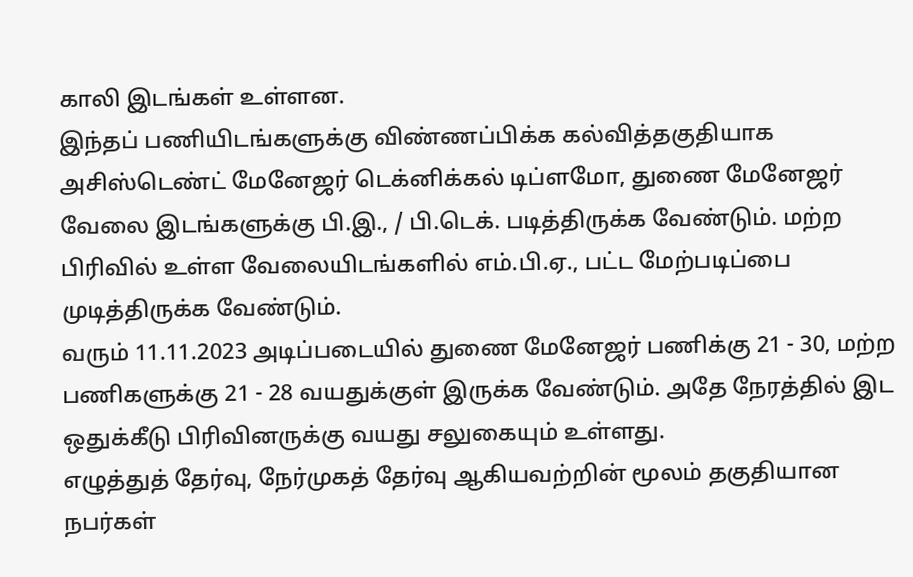காலி இடங்கள் உள்ளன.
இந்தப் பணியிடங்களுக்கு விண்ணப்பிக்க கல்வித்தகுதியாக அசிஸ்டெண்ட் மேனேஜர் டெக்னிக்கல் டிப்ளமோ, துணை மேனேஜர் வேலை இடங்களுக்கு பி.இ., / பி.டெக். படித்திருக்க வேண்டும். மற்ற பிரிவில் உள்ள வேலையிடங்களில் எம்.பி.ஏ., பட்ட மேற்படிப்பை முடித்திருக்க வேண்டும்.
வரும் 11.11.2023 அடிப்படையில் துணை மேனேஜர் பணிக்கு 21 - 30, மற்ற பணிகளுக்கு 21 - 28 வயதுக்குள் இருக்க வேண்டும். அதே நேரத்தில் இட ஒதுக்கீடு பிரிவினருக்கு வயது சலுகையும் உள்ளது.
எழுத்துத் தேர்வு, நேர்முகத் தேர்வு ஆகியவற்றின் மூலம் தகுதியான நபர்கள்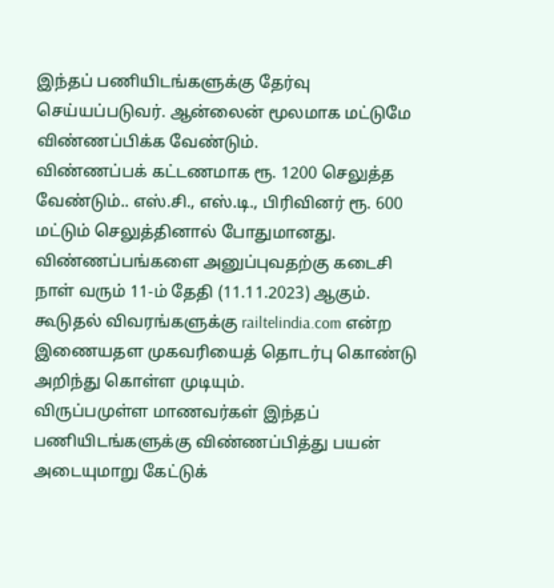இந்தப் பணியிடங்களுக்கு தேர்வு செய்யப்படுவர். ஆன்லைன் மூலமாக மட்டுமே விண்ணப்பிக்க வேண்டும்.
விண்ணப்பக் கட்டணமாக ரூ. 1200 செலுத்த வேண்டும்.. எஸ்.சி., எஸ்.டி., பிரிவினர் ரூ. 600 மட்டும் செலுத்தினால் போதுமானது.
விண்ணப்பங்களை அனுப்புவதற்கு கடைசி நாள் வரும் 11-ம் தேதி (11.11.2023) ஆகும்.
கூடுதல் விவரங்களுக்கு railtelindia.com என்ற இணையதள முகவரியைத் தொடர்பு கொண்டு அறிந்து கொள்ள முடியும்.
விருப்பமுள்ள மாணவர்கள் இந்தப் பணியிடங்களுக்கு விண்ணப்பித்து பயன் அடையுமாறு கேட்டுக்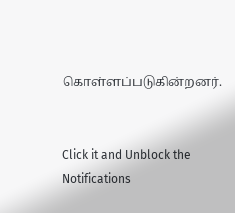கொள்ளப்படுகின்றனர்.


Click it and Unblock the Notifications